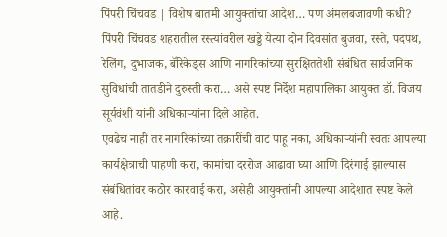पिंपरी चिंचवड | विशेष बातमी आयुक्तांचा आदेश… पण अंमलबजावणी कधी?
पिंपरी चिंचवड शहरातील रस्त्यांवरील खड्डे येत्या दोन दिवसांत बुजवा, रस्ते, पदपथ, रेलिंग, दुभाजक, बॅरिकेड्स आणि नागरिकांच्या सुरक्षिततेशी संबंधित सार्वजनिक सुविधांची तातडीने दुरुस्ती करा… असे स्पष्ट निर्देश महापालिका आयुक्त डॉ. विजय सूर्यवंशी यांनी अधिकाऱ्यांना दिले आहेत.
एवढेच नाही तर नागरिकांच्या तक्रारींची वाट पाहू नका, अधिकाऱ्यांनी स्वतः आपल्या कार्यक्षेत्राची पाहणी करा, कामांचा दररोज आढावा घ्या आणि दिरंगाई झाल्यास संबंधितांवर कठोर कारवाई करा, असेही आयुक्तांनी आपल्या आदेशात स्पष्ट केले आहे.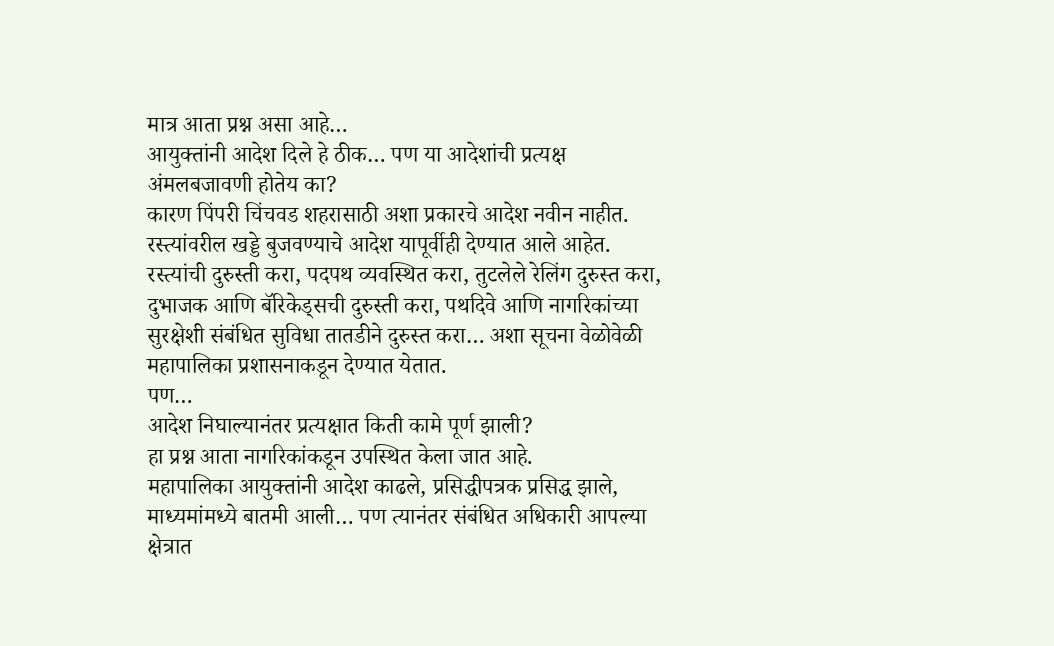मात्र आता प्रश्न असा आहे…
आयुक्तांनी आदेश दिले हे ठीक… पण या आदेशांची प्रत्यक्ष अंमलबजावणी होतेय का?
कारण पिंपरी चिंचवड शहरासाठी अशा प्रकारचे आदेश नवीन नाहीत.
रस्त्यांवरील खड्डे बुजवण्याचे आदेश यापूर्वीही देण्यात आले आहेत. रस्त्यांची दुरुस्ती करा, पदपथ व्यवस्थित करा, तुटलेले रेलिंग दुरुस्त करा, दुभाजक आणि बॅरिकेड्सची दुरुस्ती करा, पथदिवे आणि नागरिकांच्या सुरक्षेशी संबंधित सुविधा तातडीने दुरुस्त करा… अशा सूचना वेळोवेळी महापालिका प्रशासनाकडून देण्यात येतात.
पण…
आदेश निघाल्यानंतर प्रत्यक्षात किती कामे पूर्ण झाली?
हा प्रश्न आता नागरिकांकडून उपस्थित केला जात आहे.
महापालिका आयुक्तांनी आदेश काढले, प्रसिद्धीपत्रक प्रसिद्ध झाले, माध्यमांमध्ये बातमी आली… पण त्यानंतर संबंधित अधिकारी आपल्या क्षेत्रात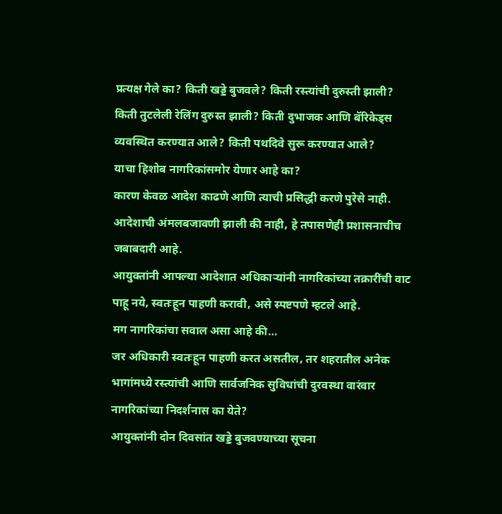प्रत्यक्ष गेले का? किती खड्डे बुजवले? किती रस्त्यांची दुरुस्ती झाली? किती तुटलेली रेलिंग दुरुस्त झाली? किती दुभाजक आणि बॅरिकेड्स व्यवस्थित करण्यात आले? किती पथदिवे सुरू करण्यात आले?
याचा हिशोब नागरिकांसमोर येणार आहे का?
कारण केवळ आदेश काढणे आणि त्याची प्रसिद्धी करणे पुरेसे नाही.
आदेशाची अंमलबजावणी झाली की नाही, हे तपासणेही प्रशासनाचीच जबाबदारी आहे.
आयुक्तांनी आपल्या आदेशात अधिकाऱ्यांनी नागरिकांच्या तक्रारींची वाट पाहू नये, स्वतःहून पाहणी करावी, असे स्पष्टपणे म्हटले आहे.
मग नागरिकांचा सवाल असा आहे की…
जर अधिकारी स्वतःहून पाहणी करत असतील, तर शहरातील अनेक भागांमध्ये रस्त्यांची आणि सार्वजनिक सुविधांची दुरवस्था वारंवार नागरिकांच्या निदर्शनास का येते?
आयुक्तांनी दोन दिवसांत खड्डे बुजवण्याच्या सूचना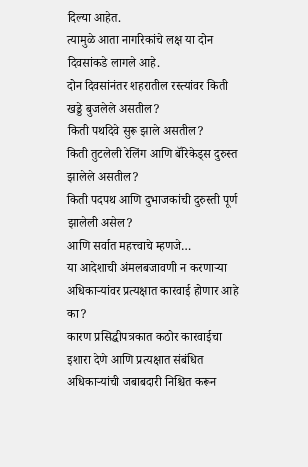दिल्या आहेत.
त्यामुळे आता नागरिकांचे लक्ष या दोन दिवसांकडे लागले आहे.
दोन दिवसांनंतर शहरातील रस्त्यांवर किती खड्डे बुजलेले असतील?
किती पथदिवे सुरू झाले असतील?
किती तुटलेली रेलिंग आणि बॅरिकेड्स दुरुस्त झालेले असतील?
किती पदपथ आणि दुभाजकांची दुरुस्ती पूर्ण झालेली असेल?
आणि सर्वात महत्त्वाचे म्हणजे…
या आदेशाची अंमलबजावणी न करणाऱ्या अधिकाऱ्यांवर प्रत्यक्षात कारवाई होणार आहे का?
कारण प्रसिद्धीपत्रकात कठोर कारवाईचा इशारा देणे आणि प्रत्यक्षात संबंधित अधिकाऱ्यांची जबाबदारी निश्चित करून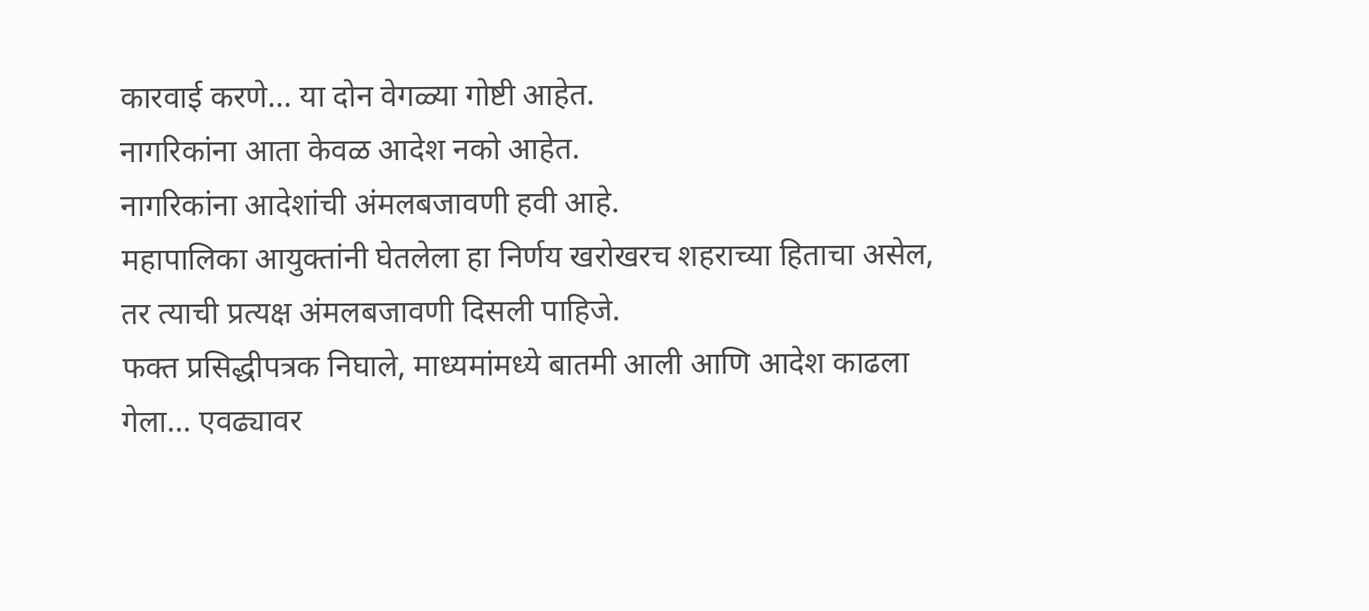कारवाई करणे… या दोन वेगळ्या गोष्टी आहेत.
नागरिकांना आता केवळ आदेश नको आहेत.
नागरिकांना आदेशांची अंमलबजावणी हवी आहे.
महापालिका आयुक्तांनी घेतलेला हा निर्णय खरोखरच शहराच्या हिताचा असेल, तर त्याची प्रत्यक्ष अंमलबजावणी दिसली पाहिजे.
फक्त प्रसिद्धीपत्रक निघाले, माध्यमांमध्ये बातमी आली आणि आदेश काढला गेला… एवढ्यावर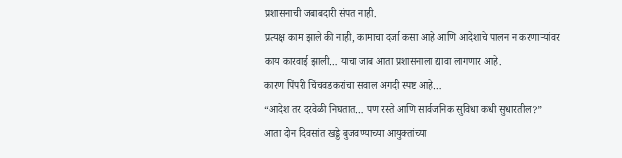प्रशासनाची जबाबदारी संपत नाही.
प्रत्यक्ष काम झाले की नाही, कामाचा दर्जा कसा आहे आणि आदेशाचे पालन न करणाऱ्यांवर काय कारवाई झाली… याचा जाब आता प्रशासनाला द्यावा लागणार आहे.
कारण पिंपरी चिंचवडकरांचा सवाल अगदी स्पष्ट आहे…
“आदेश तर दरवेळी निघतात… पण रस्ते आणि सार्वजनिक सुविधा कधी सुधारतील?”
आता दोन दिवसांत खड्डे बुजवण्याच्या आयुक्तांच्या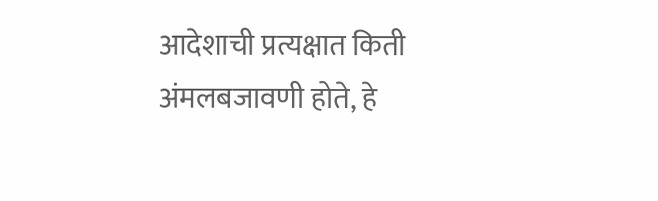आदेशाची प्रत्यक्षात किती अंमलबजावणी होते, हे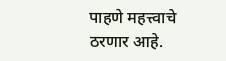पाहणे महत्त्वाचे ठरणार आहे.